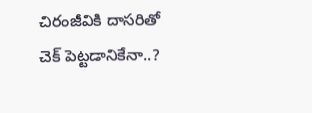చిరంజీవికి దాసరితో చెక్ పెట్టడానికేనా..?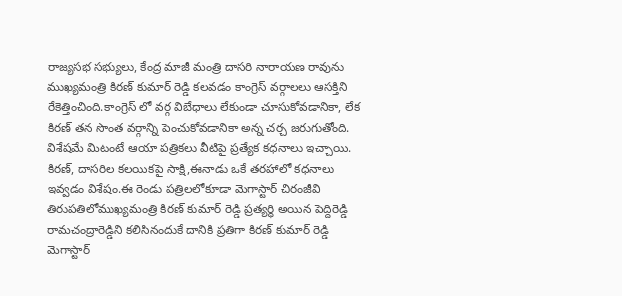రాజ్యసభ సభ్యులు, కేంద్ర మాజీ మంత్రి దాసరి నారాయణ రావును ముఖ్యమంత్రి కిరణ్ కుమార్ రెడ్డి కలవడం కాంగ్రెస్ వర్గాలలు ఆసక్తిని రేకెత్తించింది.కాంగ్రెస్ లో వర్గ విబేధాలు లేకుండా చూసుకోవడానికా, లేక కిరణ్ తన సొంత వర్గాన్ని పెంచుకోవడానికా అన్న చర్చ జరుగుతోంది. విశేషమే మిటంటే ఆయా పత్రికలు వీటిపై ప్రత్యేక కధనాలు ఇచ్చాయి. కిరణ్, దాసరిల కలయికపై సాక్షి,ఈనాడు ఒకే తరహాలో కధనాలు ఇవ్వడం విశేషం.ఈ రెండు పత్రిలలోకూడా మెగాస్టార్ చిరంజీవి తిరుపతిలోముఖ్యమంత్రి కిరణ్ కుమార్ రెడ్డి ప్రత్యర్ధి అయిన పెద్దిరెడ్డి రామచంద్రారెడ్డిని కలిసినందుకే దానికి ప్రతిగా కిరణ్ కుమార్ రెడ్డి మెగాస్టార్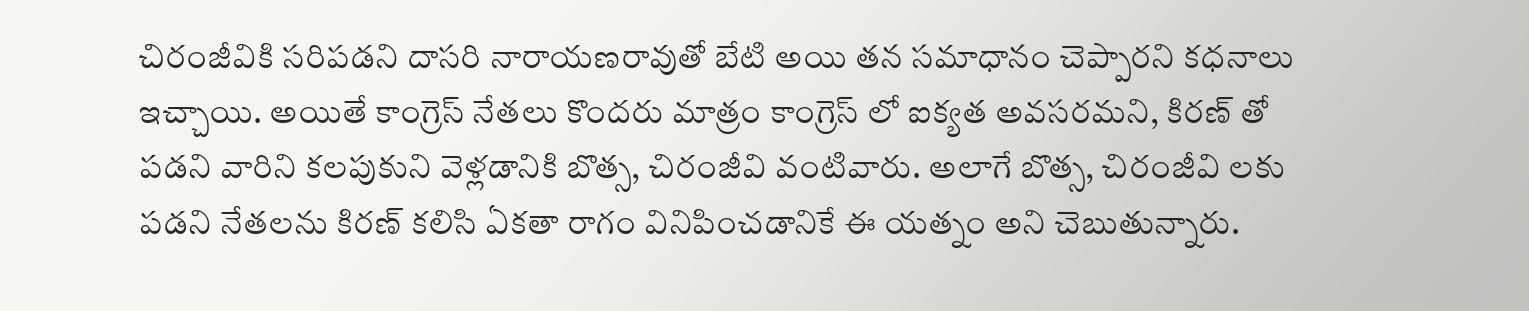చిరంజీవికి సరిపడని దాసరి నారాయణరావుతో బేటి అయి తన సమాధానం చెప్పారని కధనాలు ఇచ్చాయి. అయితే కాంగ్రెస్ నేతలు కొందరు మాత్రం కాంగ్రెస్ లో ఐక్యత అవసరమని, కిరణ్ తో పడని వారిని కలపుకుని వెళ్లడానికి బొత్స, చిరంజీవి వంటివారు. అలాగే బొత్స, చిరంజీవి లకు పడని నేతలను కిరణ్ కలిసి ఏకతా రాగం వినిపించడానికే ఈ యత్నం అని చెబుతున్నారు.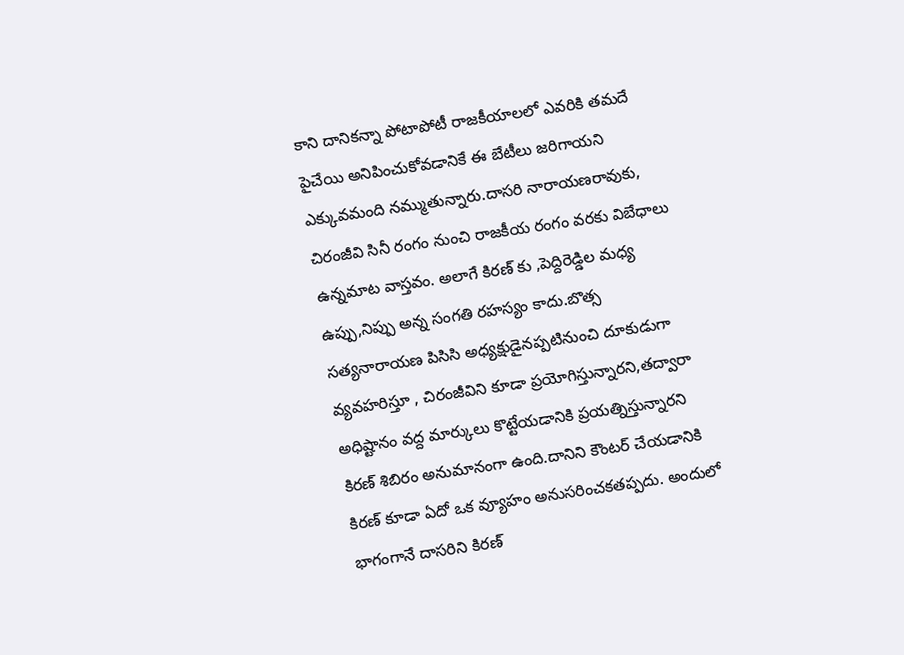కాని దానికన్నా పోటాపోటీ రాజకీయాలలో ఎవరికి తమదే పైచేయి అనిపించుకోవడానికే ఈ బేటీలు జరిగాయని ఎక్కువమంది నమ్ముతున్నారు.దాసరి నారాయణరావుకు, చిరంజీవి సినీ రంగం నుంచి రాజకీయ రంగం వరకు విబేధాలు ఉన్నమాట వాస్తవం. అలాగే కిరణ్ కు ,పెద్దిరెడ్డిల మధ్య ఉప్పు,నిప్పు అన్న సంగతి రహస్యం కాదు.బొత్స సత్యనారాయణ పిసిసి అధ్యక్షుడైనప్పటినుంచి దూకుడుగా వ్యవహరిస్తూ , చిరంజీవిని కూడా ప్రయోగిస్తున్నారని,తద్వారా అధిష్టానం వద్ద మార్కులు కొట్టేయడానికి ప్రయత్నిస్తున్నారని కిరణ్ శిబిరం అనుమానంగా ఉంది.దానిని కౌంటర్ చేయడానికి కిరణ్ కూడా ఏదో ఒక వ్యూహం అనుసరించకతప్పదు. అందులో భాగంగానే దాసరిని కిరణ్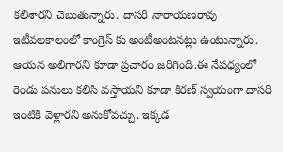కలిశారని చెబుతున్నారు. దాసరి నారాయణరావు ఇటీవలకాలంలో కాంగ్రెస్ కు అంటీఅంటనట్లు ఉంటున్నారు. ఆయన అలిగారని కూడా ప్రచారం జరిగింది.ఈ నేపధ్యంలో రెండు పనులు కలిసి వస్తాయని కూడా కిరణ్ స్వయంగా దాసరి ఇంటికి వెళ్లారని అనుకోవచ్చు. ఇక్కడ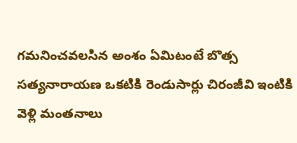గమనించవలసిన అంశం ఏమిటంటే బొత్స సత్యనారాయణ ఒకటికి రెండుసార్లు చిరంజీవి ఇంటికి వెళ్లి మంతనాలు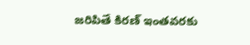జరిపితే కిరణ్ ఇంతవరకు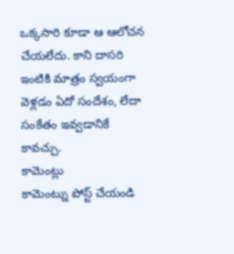ఒక్కసారి కూడా ఆ ఆలోచన చేయలేదు. కాని దాసరి ఇంటికి మాత్రం స్వయంగా వెళ్లడం ఏదో సందేశం, లేదా సంకేతం ఇవ్వడానికే కావచ్చు.
కామెంట్లు
కామెంట్ను పోస్ట్ చేయండి